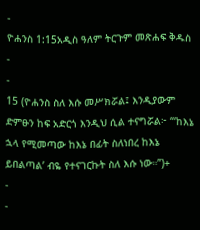-
ዮሐንስ 1:15አዲስ ዓለም ትርጉም መጽሐፍ ቅዱስ
-
-
15 (ዮሐንስ ስለ እሱ መሥክሯል፤ እንዲያውም ድምፁን ከፍ አድርጎ እንዲህ ሲል ተናግሯል፦ “‘ከእኔ ኋላ የሚመጣው ከእኔ በፊት ስለነበረ ከእኔ ይበልጣል’ ብዬ የተናገርኩት ስለ እሱ ነው።”)+
-
-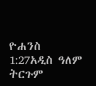ዮሐንስ 1:27አዲስ ዓለም ትርጉም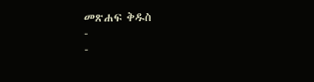መጽሐፍ ቅዱስ
-
-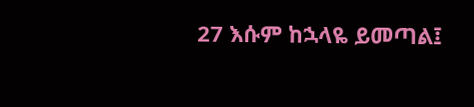27 እሱም ከኋላዬ ይመጣል፤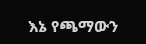እኔ የጫማውን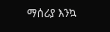ማሰሪያ እንኳ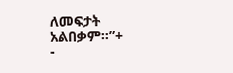ለመፍታት አልበቃም።”+
-